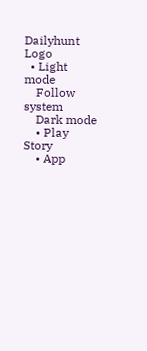Dailyhunt Logo
  • Light mode
    Follow system
    Dark mode
    • Play Story
    • App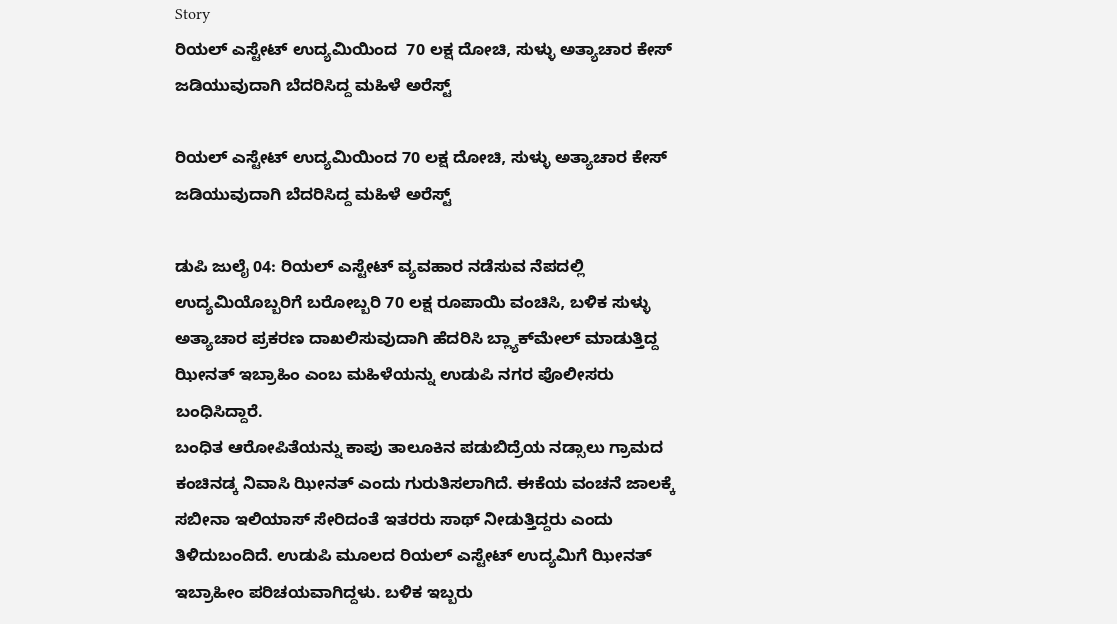Story
ರಿಯಲ್ ಎಸ್ಟೇಟ್ ಉದ್ಯಮಿಯಿಂದ  70 ಲಕ್ಷ ದೋಚಿ, ಸುಳ್ಳು ಅತ್ಯಾಚಾರ ಕೇಸ್ ಜಡಿಯುವುದಾಗಿ ಬೆದರಿಸಿದ್ದ ಮಹಿಳೆ ಅರೆಸ್ಟ್

ರಿಯಲ್ ಎಸ್ಟೇಟ್ ಉದ್ಯಮಿಯಿಂದ 70 ಲಕ್ಷ ದೋಚಿ, ಸುಳ್ಳು ಅತ್ಯಾಚಾರ ಕೇಸ್ ಜಡಿಯುವುದಾಗಿ ಬೆದರಿಸಿದ್ದ ಮಹಿಳೆ ಅರೆಸ್ಟ್

ಡುಪಿ ಜುಲೈ 04: ರಿಯಲ್ ಎಸ್ಟೇಟ್ ವ್ಯವಹಾರ ನಡೆಸುವ ನೆಪದಲ್ಲಿ ಉದ್ಯಮಿಯೊಬ್ಬರಿಗೆ ಬರೋಬ್ಬರಿ 70 ಲಕ್ಷ ರೂಪಾಯಿ ವಂಚಿಸಿ, ಬಳಿಕ ಸುಳ್ಳು ಅತ್ಯಾಚಾರ ಪ್ರಕರಣ ದಾಖಲಿಸುವುದಾಗಿ ಹೆದರಿಸಿ ಬ್ಲ್ಯಾಕ್‌ಮೇಲ್ ಮಾಡುತ್ತಿದ್ದ ಝೀನತ್ ಇಬ್ರಾಹಿಂ ಎಂಬ ಮಹಿಳೆಯನ್ನು ಉಡುಪಿ ನಗರ ಪೊಲೀಸರು ಬಂಧಿಸಿದ್ದಾರೆ.
ಬಂಧಿತ ಆರೋಪಿತೆಯನ್ನು ಕಾಪು ತಾಲೂಕಿನ ಪಡುಬಿದ್ರೆಯ ನಡ್ಸಾಲು ಗ್ರಾಮದ ಕಂಚಿನಡ್ಕ ನಿವಾಸಿ ಝೀನತ್ ಎಂದು ಗುರುತಿಸಲಾಗಿದೆ. ಈಕೆಯ ವಂಚನೆ ಜಾಲಕ್ಕೆ ಸಬೀನಾ ಇಲಿಯಾಸ್ ಸೇರಿದಂತೆ ಇತರರು ಸಾಥ್ ನೀಡುತ್ತಿದ್ದರು ಎಂದು ತಿಳಿದುಬಂದಿದೆ. ಉಡುಪಿ ಮೂಲದ ರಿಯಲ್ ಎಸ್ಟೇಟ್ ಉದ್ಯಮಿಗೆ ಝೀನತ್ ಇಬ್ರಾಹೀಂ ಪರಿಚಯವಾಗಿದ್ದಳು. ಬಳಿಕ ಇಬ್ಬರು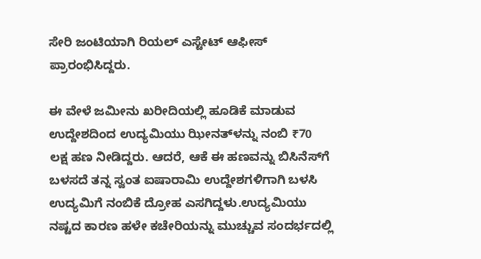ಸೇರಿ ಜಂಟಿಯಾಗಿ ರಿಯಲ್ ಎಸ್ಟೇಟ್ ಆಫೀಸ್ ಪ್ರಾರಂಭಿಸಿದ್ದರು.

ಈ ವೇಳೆ ಜಮೀನು ಖರೀದಿಯಲ್ಲಿ ಹೂಡಿಕೆ ಮಾಡುವ ಉದ್ದೇಶದಿಂದ ಉದ್ಯಮಿಯು ಝೀನತ್‌ಳನ್ನು ನಂಬಿ ₹70 ಲಕ್ಷ ಹಣ ನೀಡಿದ್ದರು. ಆದರೆ, ಆಕೆ ಈ ಹಣವನ್ನು ಬಿಸಿನೆಸ್‌ಗೆ ಬಳಸದೆ ತನ್ನ ಸ್ವಂತ ಐಷಾರಾಮಿ ಉದ್ದೇಶಗಳಿಗಾಗಿ ಬಳಸಿ ಉದ್ಯಮಿಗೆ ನಂಬಿಕೆ ದ್ರೋಹ ಎಸಗಿದ್ದಳು.ಉದ್ಯಮಿಯು ನಷ್ಟದ ಕಾರಣ ಹಳೇ ಕಚೇರಿಯನ್ನು ಮುಚ್ಚುವ ಸಂದರ್ಭದಲ್ಲಿ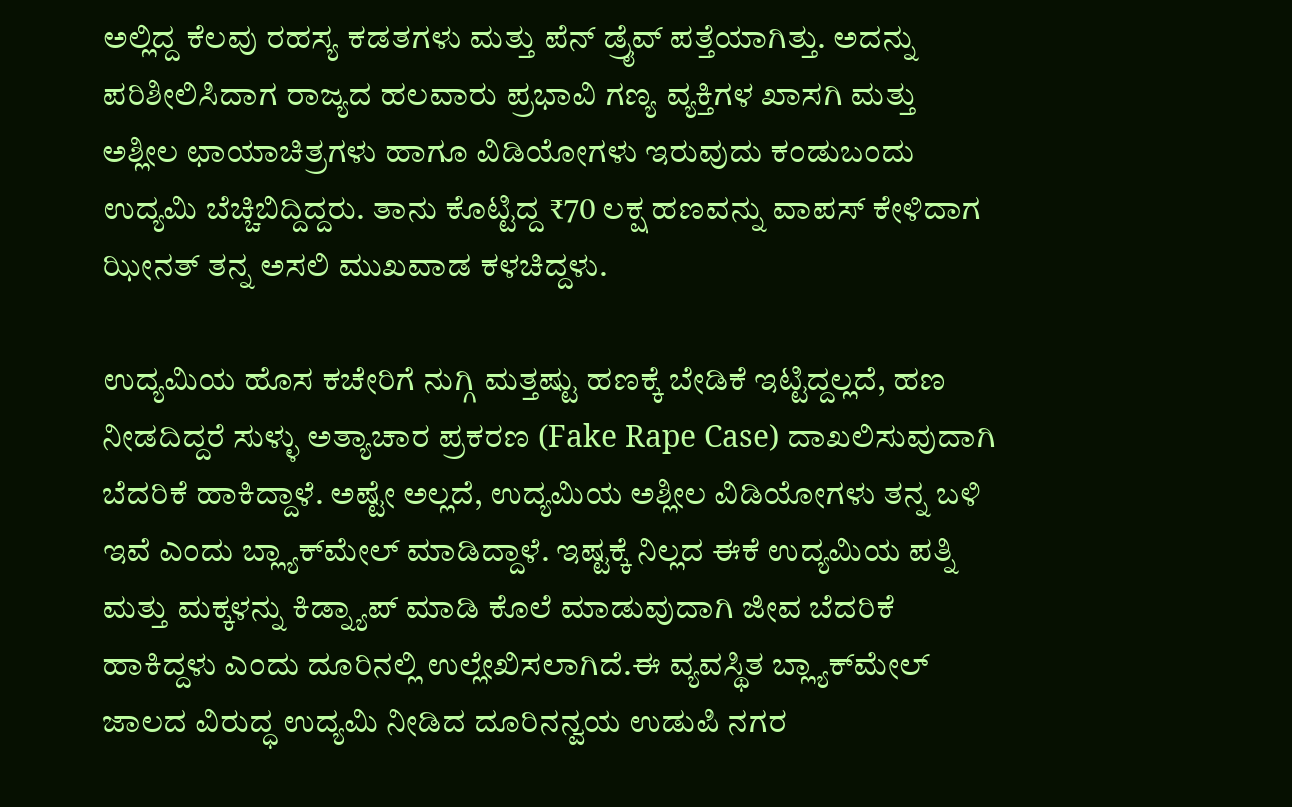ಅಲ್ಲಿದ್ದ ಕೆಲವು ರಹಸ್ಯ ಕಡತಗಳು ಮತ್ತು ಪೆನ್ ಡ್ರೈವ್ ಪತ್ತೆಯಾಗಿತ್ತು. ಅದನ್ನು ಪರಿಶೀಲಿಸಿದಾಗ ರಾಜ್ಯದ ಹಲವಾರು ಪ್ರಭಾವಿ ಗಣ್ಯ ವ್ಯಕ್ತಿಗಳ ಖಾಸಗಿ ಮತ್ತು ಅಶ್ಲೀಲ ಛಾಯಾಚಿತ್ರಗಳು ಹಾಗೂ ವಿಡಿಯೋಗಳು ಇರುವುದು ಕಂಡುಬಂದು ಉದ್ಯಮಿ ಬೆಚ್ಚಿಬಿದ್ದಿದ್ದರು. ತಾನು ಕೊಟ್ಟಿದ್ದ ₹70 ಲಕ್ಷ ಹಣವನ್ನು ವಾಪಸ್ ಕೇಳಿದಾಗ ಝೀನತ್ ತನ್ನ ಅಸಲಿ ಮುಖವಾಡ ಕಳಚಿದ್ದಳು.

ಉದ್ಯಮಿಯ ಹೊಸ ಕಚೇರಿಗೆ ನುಗ್ಗಿ ಮತ್ತಷ್ಟು ಹಣಕ್ಕೆ ಬೇಡಿಕೆ ಇಟ್ಟಿದ್ದಲ್ಲದೆ, ಹಣ ನೀಡದಿದ್ದರೆ ಸುಳ್ಳು ಅತ್ಯಾಚಾರ ಪ್ರಕರಣ (Fake Rape Case) ದಾಖಲಿಸುವುದಾಗಿ ಬೆದರಿಕೆ ಹಾಕಿದ್ದಾಳೆ. ಅಷ್ಟೇ ಅಲ್ಲದೆ, ಉದ್ಯಮಿಯ ಅಶ್ಲೀಲ ವಿಡಿಯೋಗಳು ತನ್ನ ಬಳಿ ಇವೆ ಎಂದು ಬ್ಲ್ಯಾಕ್‌ಮೇಲ್ ಮಾಡಿದ್ದಾಳೆ. ಇಷ್ಟಕ್ಕೆ ನಿಲ್ಲದ ಈಕೆ ಉದ್ಯಮಿಯ ಪತ್ನಿ ಮತ್ತು ಮಕ್ಕಳನ್ನು ಕಿಡ್ನ್ಯಾಪ್ ಮಾಡಿ ಕೊಲೆ ಮಾಡುವುದಾಗಿ ಜೀವ ಬೆದರಿಕೆ ಹಾಕಿದ್ದಳು ಎಂದು ದೂರಿನಲ್ಲಿ ಉಲ್ಲೇಖಿಸಲಾಗಿದೆ.ಈ ವ್ಯವಸ್ಥಿತ ಬ್ಲ್ಯಾಕ್‌ಮೇಲ್ ಜಾಲದ ವಿರುದ್ಧ ಉದ್ಯಮಿ ನೀಡಿದ ದೂರಿನನ್ವಯ ಉಡುಪಿ ನಗರ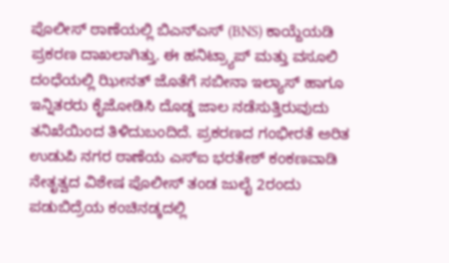ಪೊಲೀಸ್ ಠಾಣೆಯಲ್ಲಿ ಬಿಎನ್‌ಎಸ್ (BNS) ಕಾಯ್ದೆಯಡಿ ಪ್ರಕರಣ ದಾಖಲಾಗಿತ್ತು. ಈ ಹನಿಟ್ರ್ಯಾಪ್ ಮತ್ತು ವಸೂಲಿ ದಂಧೆಯಲ್ಲಿ ಝೀನತ್ ಜೊತೆಗೆ ಸಬೀನಾ ಇಲ್ಯಾಸ್ ಹಾಗೂ ಇನ್ನಿತರರು ಕೈಜೋಡಿಸಿ ದೊಡ್ಡ ಜಾಲ ನಡೆಸುತ್ತಿರುವುದು ತನಿಖೆಯಿಂದ ತಿಳಿದುಬಂದಿದೆ. ಪ್ರಕರಣದ ಗಂಭೀರತೆ ಅರಿತ ಉಡುಪಿ ನಗರ ಠಾಣೆಯ ಎಸ್‌ಐ ಭರತೇಶ್ ಕಂಕಣವಾಡಿ ನೇತೃತ್ವದ ವಿಶೇಷ ಪೊಲೀಸ್ ತಂಡ ಜುಲೈ 2ರಂದು ಪಡುಬಿದ್ರೆಯ ಕಂಚಿನಡ್ಕದಲ್ಲಿ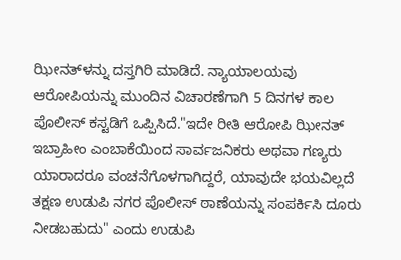ಝೀನತ್‌ಳನ್ನು ದಸ್ತಗಿರಿ ಮಾಡಿದೆ. ನ್ಯಾಯಾಲಯವು ಆರೋಪಿಯನ್ನು ಮುಂದಿನ ವಿಚಾರಣೆಗಾಗಿ 5 ದಿನಗಳ ಕಾಲ ಪೊಲೀಸ್ ಕಸ್ಟಡಿಗೆ ಒಪ್ಪಿಸಿದೆ."ಇದೇ ರೀತಿ ಆರೋಪಿ ಝೀನತ್ ಇಬ್ರಾಹೀಂ ಎಂಬಾಕೆಯಿಂದ ಸಾರ್ವಜನಿಕರು ಅಥವಾ ಗಣ್ಯರು ಯಾರಾದರೂ ವಂಚನೆಗೊಳಗಾಗಿದ್ದರೆ, ಯಾವುದೇ ಭಯವಿಲ್ಲದೆ ತಕ್ಷಣ ಉಡುಪಿ ನಗರ ಪೊಲೀಸ್ ಠಾಣೆಯನ್ನು ಸಂಪರ್ಕಿಸಿ ದೂರು ನೀಡಬಹುದು" ಎಂದು ಉಡುಪಿ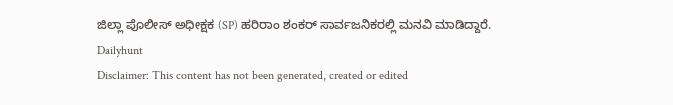ಜಿಲ್ಲಾ ಪೊಲೀಸ್ ಅಧೀಕ್ಷಕ (SP) ಹರಿರಾಂ ಶಂಕರ್ ಸಾರ್ವಜನಿಕರಲ್ಲಿ ಮನವಿ ಮಾಡಿದ್ದಾರೆ.
Dailyhunt
Disclaimer: This content has not been generated, created or edited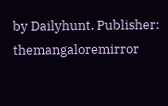by Dailyhunt. Publisher: themangaloremirror